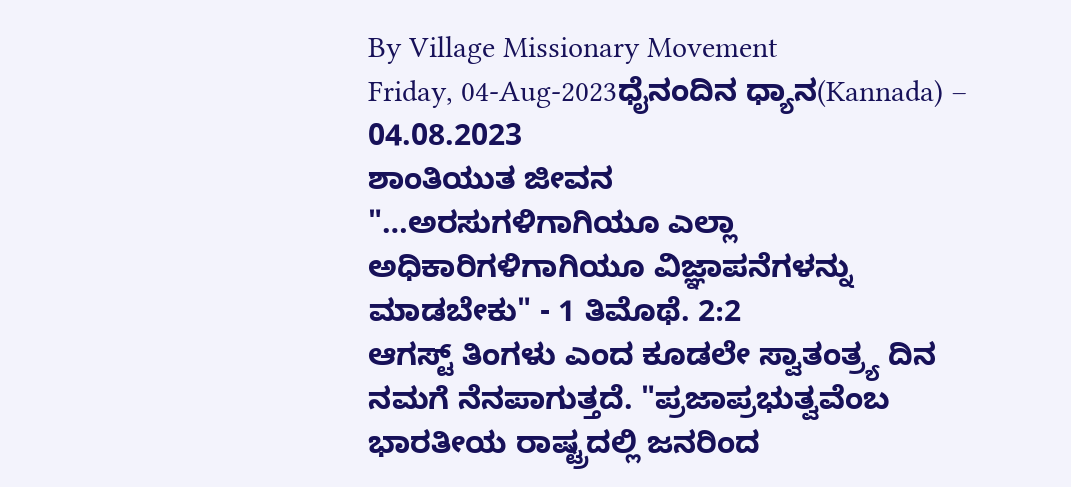By Village Missionary Movement
Friday, 04-Aug-2023ಧೈನಂದಿನ ಧ್ಯಾನ(Kannada) – 04.08.2023
ಶಾಂತಿಯುತ ಜೀವನ
"…ಅರಸುಗಳಿಗಾಗಿಯೂ ಎಲ್ಲಾ ಅಧಿಕಾರಿಗಳಿಗಾಗಿಯೂ ವಿಜ್ಞಾಪನೆಗಳನ್ನು ಮಾಡಬೇಕು" - 1 ತಿಮೊಥೆ. 2:2
ಆಗಸ್ಟ್ ತಿಂಗಳು ಎಂದ ಕೂಡಲೇ ಸ್ವಾತಂತ್ರ್ಯ ದಿನ ನಮಗೆ ನೆನಪಾಗುತ್ತದೆ. "ಪ್ರಜಾಪ್ರಭುತ್ವವೆಂಬ ಭಾರತೀಯ ರಾಷ್ಟ್ರದಲ್ಲಿ ಜನರಿಂದ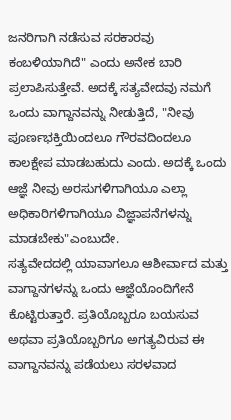ಜನರಿಗಾಗಿ ನಡೆಸುವ ಸರಕಾರವು ಕಂಬಳಿಯಾಗಿದೆ" ಎಂದು ಅನೇಕ ಬಾರಿ ಪ್ರಲಾಪಿಸುತ್ತೇವೆ. ಅದಕ್ಕೆ ಸತ್ಯವೇದವು ನಮಗೆ ಒಂದು ವಾಗ್ದಾನವನ್ನು ನೀಡುತ್ತಿದೆ, "ನೀವು ಪೂರ್ಣಭಕ್ತಿಯಿಂದಲೂ ಗೌರವದಿಂದಲೂ ಕಾಲಕ್ಷೇಪ ಮಾಡಬಹುದು ಎಂದು. ಅದಕ್ಕೆ ಒಂದು ಆಜ್ಞೆ ನೀವು ಅರಸುಗಳಿಗಾಗಿಯೂ ಎಲ್ಲಾ ಅಧಿಕಾರಿಗಳಿಗಾಗಿಯೂ ವಿಜ್ಞಾಪನೆಗಳನ್ನು ಮಾಡಬೇಕು"ಎಂಬುದೇ.
ಸತ್ಯವೇದದಲ್ಲಿ ಯಾವಾಗಲೂ ಆಶೀರ್ವಾದ ಮತ್ತು ವಾಗ್ದಾನಗಳನ್ನು ಒಂದು ಆಜ್ಞೆಯೊಂದಿಗೇನೆ ಕೊಟ್ಟಿರುತ್ತಾರೆ. ಪ್ರತಿಯೊಬ್ಬರೂ ಬಯಸುವ ಅಥವಾ ಪ್ರತಿಯೊಬ್ಬರಿಗೂ ಅಗತ್ಯವಿರುವ ಈ ವಾಗ್ದಾನವನ್ನು ಪಡೆಯಲು ಸರಳವಾದ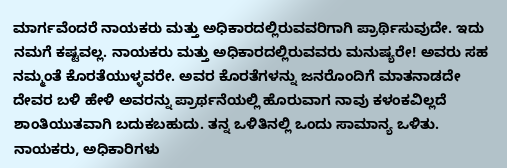ಮಾರ್ಗವೆಂದರೆ ನಾಯಕರು ಮತ್ತು ಅಧಿಕಾರದಲ್ಲಿರುವವರಿಗಾಗಿ ಪ್ರಾರ್ಥಿಸುವುದೇ. ಇದು ನಮಗೆ ಕಷ್ಟವಲ್ಲ. ನಾಯಕರು ಮತ್ತು ಅಧಿಕಾರದಲ್ಲಿರುವವರು ಮನುಷ್ಯರೇ! ಅವರು ಸಹ ನಮ್ಮಂತೆ ಕೊರತೆಯುಳ್ಳವರೇ. ಅವರ ಕೊರತೆಗಳನ್ನು ಜನರೊಂದಿಗೆ ಮಾತನಾಡದೇ ದೇವರ ಬಳಿ ಹೇಳಿ ಅವರನ್ನು ಪ್ರಾರ್ಥನೆಯಲ್ಲಿ ಹೊರುವಾಗ ನಾವು ಕಳಂಕವಿಲ್ಲದೆ ಶಾಂತಿಯುತವಾಗಿ ಬದುಕಬಹುದು. ತನ್ನ ಒಳಿತಿನಲ್ಲಿ ಒಂದು ಸಾಮಾನ್ಯ ಒಳಿತು. ನಾಯಕರು, ಅಧಿಕಾರಿಗಳು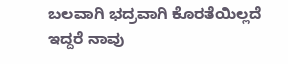ಬಲವಾಗಿ ಭದ್ರವಾಗಿ ಕೊರತೆಯಿಲ್ಲದೆ ಇದ್ದರೆ ನಾವು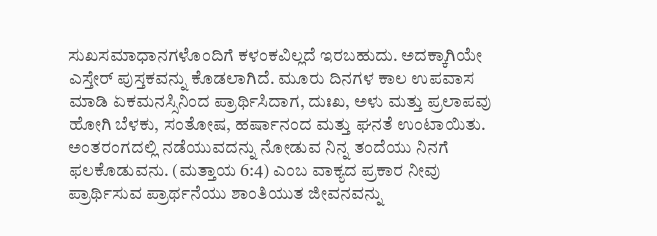ಸುಖಸಮಾಧಾನಗಳೊಂದಿಗೆ ಕಳಂಕವಿಲ್ಲದೆ ಇರಬಹುದು. ಅದಕ್ಕಾಗಿಯೇ ಎಸ್ತೇರ್ ಪುಸ್ತಕವನ್ನು ಕೊಡಲಾಗಿದೆ. ಮೂರು ದಿನಗಳ ಕಾಲ ಉಪವಾಸ ಮಾಡಿ ಏಕಮನಸ್ಸಿನಿಂದ ಪ್ರಾರ್ಥಿಸಿದಾಗ, ದುಃಖ, ಅಳು ಮತ್ತು ಪ್ರಲಾಪವು ಹೋಗಿ ಬೆಳಕು, ಸಂತೋಷ, ಹರ್ಷಾನಂದ ಮತ್ತು ಘನತೆ ಉಂಟಾಯಿತು. ಅಂತರಂಗದಲ್ಲಿ ನಡೆಯುವದನ್ನು ನೋಡುವ ನಿನ್ನ ತಂದೆಯು ನಿನಗೆ ಫಲಕೊಡುವನು. (ಮತ್ತಾಯ 6:4) ಎಂಬ ವಾಕ್ಯದ ಪ್ರಕಾರ ನೀವು ಪ್ರಾರ್ಥಿಸುವ ಪ್ರಾರ್ಥನೆಯು ಶಾಂತಿಯುತ ಜೀವನವನ್ನು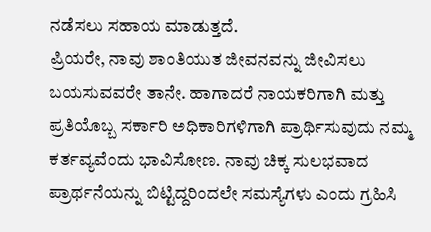ನಡೆಸಲು ಸಹಾಯ ಮಾಡುತ್ತದೆ.
ಪ್ರಿಯರೇ, ನಾವು ಶಾಂತಿಯುತ ಜೀವನವನ್ನು ಜೀವಿಸಲು ಬಯಸುವವರೇ ತಾನೇ. ಹಾಗಾದರೆ ನಾಯಕರಿಗಾಗಿ ಮತ್ತು ಪ್ರತಿಯೊಬ್ಬ ಸರ್ಕಾರಿ ಅಧಿಕಾರಿಗಳಿಗಾಗಿ ಪ್ರಾರ್ಥಿಸುವುದು ನಮ್ಮ ಕರ್ತವ್ಯವೆಂದು ಭಾವಿಸೋಣ. ನಾವು ಚಿಕ್ಕ ಸುಲಭವಾದ ಪ್ರಾರ್ಥನೆಯನ್ನು ಬಿಟ್ಟಿದ್ದರಿಂದಲೇ ಸಮಸ್ಯೆಗಳು ಎಂದು ಗ್ರಹಿಸಿ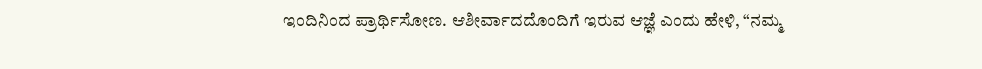ಇಂದಿನಿಂದ ಪ್ರಾರ್ಥಿಸೋಣ. ಆಶೀರ್ವಾದದೊಂದಿಗೆ ಇರುವ ಆಜ್ಞೆ ಎಂದು ಹೇಳಿ, “ನಮ್ಮ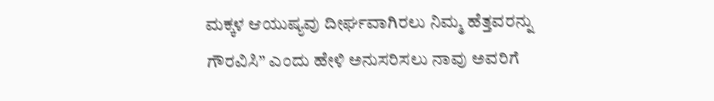ಮಕ್ಕಳ ಆಯುಷ್ಯವು ದೀರ್ಘವಾಗಿರಲು ನಿಮ್ಮ ಹೆತ್ತವರನ್ನು ಗೌರವಿಸಿ” ಎಂದು ಹೇಳಿ ಅನುಸರಿಸಲು ನಾವು ಅವರಿಗೆ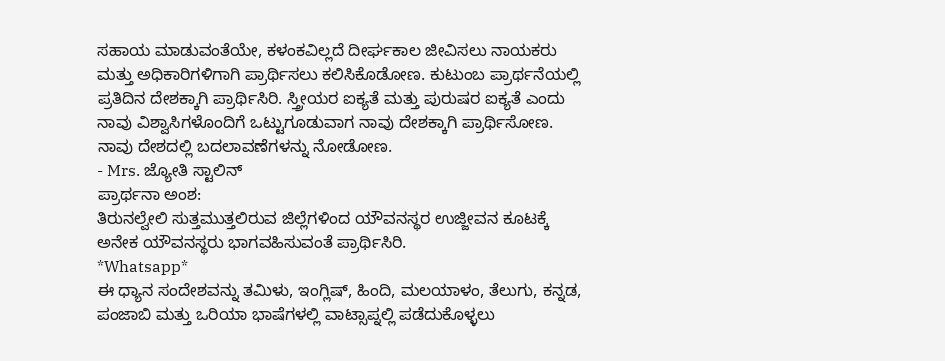ಸಹಾಯ ಮಾಡುವಂತೆಯೇ, ಕಳಂಕವಿಲ್ಲದೆ ದೀರ್ಘಕಾಲ ಜೀವಿಸಲು ನಾಯಕರು ಮತ್ತು ಅಧಿಕಾರಿಗಳಿಗಾಗಿ ಪ್ರಾರ್ಥಿಸಲು ಕಲಿಸಿಕೊಡೋಣ. ಕುಟುಂಬ ಪ್ರಾರ್ಥನೆಯಲ್ಲಿ ಪ್ರತಿದಿನ ದೇಶಕ್ಕಾಗಿ ಪ್ರಾರ್ಥಿಸಿರಿ. ಸ್ತ್ರೀಯರ ಐಕ್ಯತೆ ಮತ್ತು ಪುರುಷರ ಐಕ್ಯತೆ ಎಂದು ನಾವು ವಿಶ್ವಾಸಿಗಳೊಂದಿಗೆ ಒಟ್ಟುಗೂಡುವಾಗ ನಾವು ದೇಶಕ್ಕಾಗಿ ಪ್ರಾರ್ಥಿಸೋಣ. ನಾವು ದೇಶದಲ್ಲಿ ಬದಲಾವಣೆಗಳನ್ನು ನೋಡೋಣ.
- Mrs. ಜ್ಯೋತಿ ಸ್ಟಾಲಿನ್
ಪ್ರಾರ್ಥನಾ ಅಂಶ:
ತಿರುನಲ್ವೇಲಿ ಸುತ್ತಮುತ್ತಲಿರುವ ಜಿಲ್ಲೆಗಳಿಂದ ಯೌವನಸ್ಥರ ಉಜ್ಜೀವನ ಕೂಟಕ್ಕೆ ಅನೇಕ ಯೌವನಸ್ಥರು ಭಾಗವಹಿಸುವಂತೆ ಪ್ರಾರ್ಥಿಸಿರಿ.
*Whatsapp*
ಈ ಧ್ಯಾನ ಸಂದೇಶವನ್ನು ತಮಿಳು, ಇಂಗ್ಲಿಷ್, ಹಿಂದಿ, ಮಲಯಾಳಂ, ತೆಲುಗು, ಕನ್ನಡ, ಪಂಜಾಬಿ ಮತ್ತು ಒರಿಯಾ ಭಾಷೆಗಳಲ್ಲಿ ವಾಟ್ಸಾಪ್ನಲ್ಲಿ ಪಡೆದುಕೊಳ್ಳಲು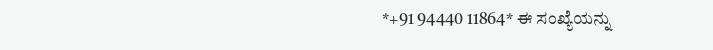*+91 94440 11864* ಈ ಸಂಖ್ಯೆಯನ್ನು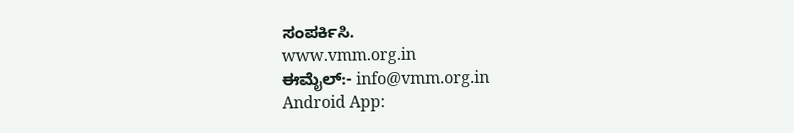ಸಂಪರ್ಕಿಸಿ.
www.vmm.org.in
ಈಮೈಲ್:- info@vmm.org.in
Android App: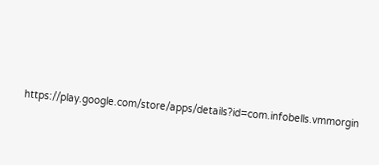https://play.google.com/store/apps/details?id=com.infobells.vmmorgin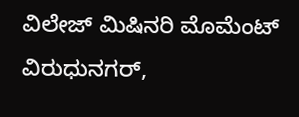ವಿಲೇಜ್ ಮಿಷಿನರಿ ಮೊಮೆಂಟ್ ವಿರುಧುನಗರ್,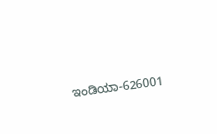ಇಂಡಿಯಾ-626001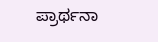ಪ್ರಾರ್ಥನಾ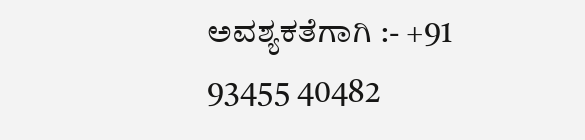ಅವಶ್ಯಕತೆಗಾಗಿ :- +91 93455 40482